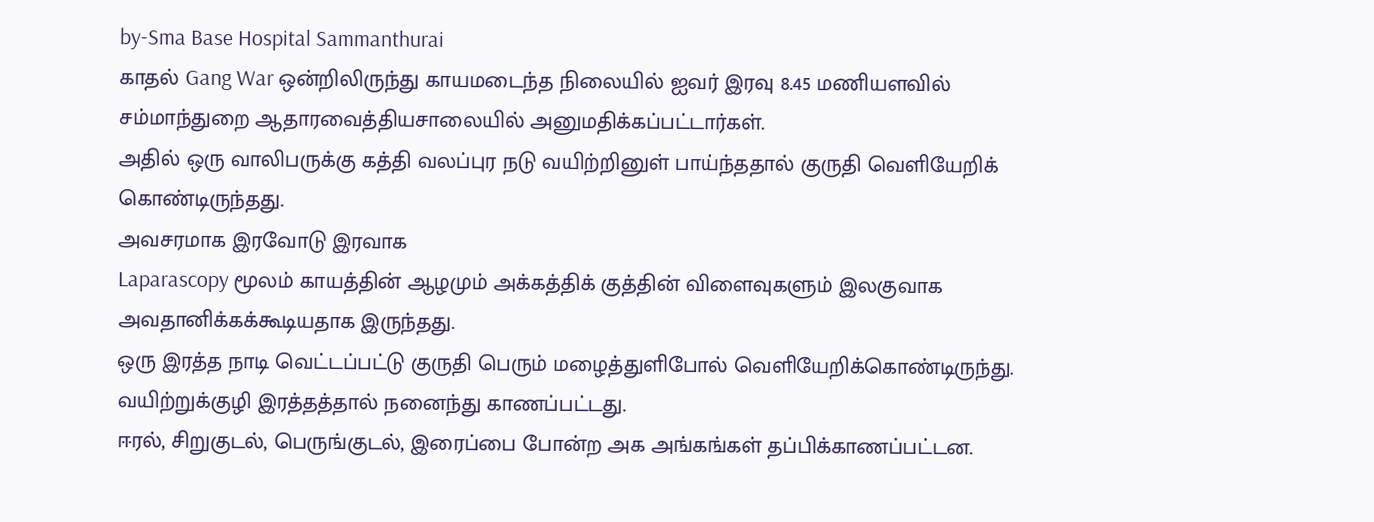by-Sma Base Hospital Sammanthurai
காதல் Gang War ஒன்றிலிருந்து காயமடைந்த நிலையில் ஐவர் இரவு 8.45 மணியளவில் சம்மாந்துறை ஆதாரவைத்தியசாலையில் அனுமதிக்கப்பட்டார்கள்.
அதில் ஒரு வாலிபருக்கு கத்தி வலப்புர நடு வயிற்றினுள் பாய்ந்ததால் குருதி வெளியேறிக் கொண்டிருந்தது.
அவசரமாக இரவோடு இரவாக
Laparascopy மூலம் காயத்தின் ஆழமும் அக்கத்திக் குத்தின் விளைவுகளும் இலகுவாக அவதானிக்கக்கூடியதாக இருந்தது.
ஒரு இரத்த நாடி வெட்டப்பட்டு குருதி பெரும் மழைத்துளிபோல் வெளியேறிக்கொண்டிருந்து. வயிற்றுக்குழி இரத்தத்தால் நனைந்து காணப்பட்டது.
ஈரல், சிறுகுடல், பெருங்குடல், இரைப்பை போன்ற அக அங்கங்கள் தப்பிக்காணப்பட்டன.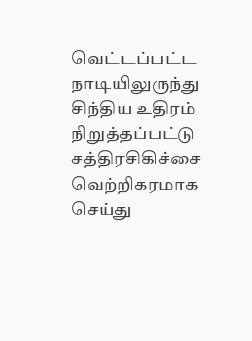வெட்டப்பட்ட நாடியிலுருந்து சிந்திய உதிரம் நிறுத்தப்பட்டு சத்திரசிகிச்சை வெற்றிகரமாக செய்து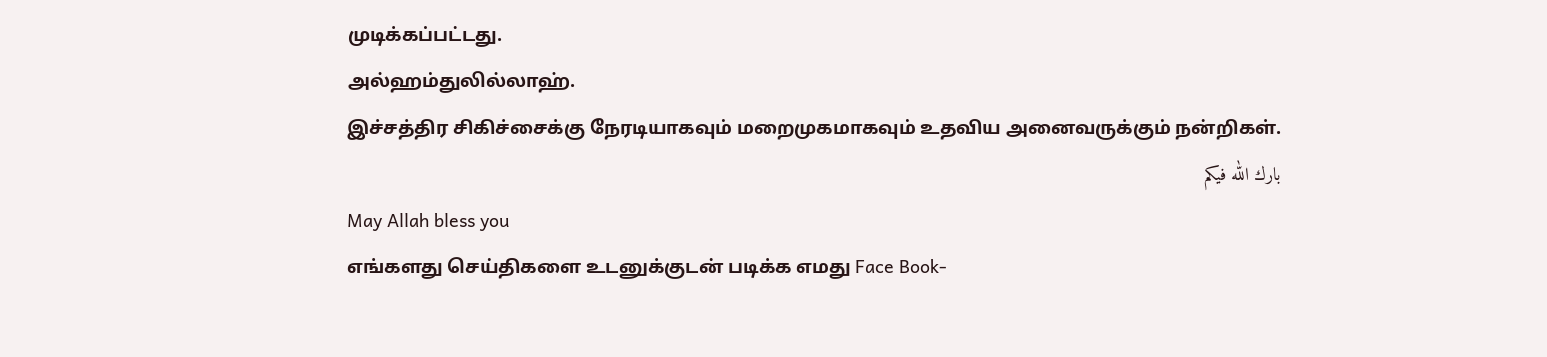முடிக்கப்பட்டது.
அல்ஹம்துலில்லாஹ்.
இச்சத்திர சிகிச்சைக்கு நேரடியாகவும் மறைமுகமாகவும் உதவிய அனைவருக்கும் நன்றிகள்.
بارك الله فيكم
May Allah bless you
எங்களது செய்திகளை உடனுக்குடன் படிக்க எமது Face Book-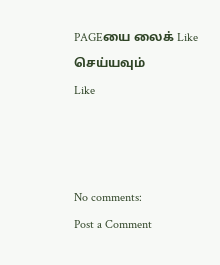PAGEயை லைக் Like செய்யவும்
Like



No comments:
Post a Comment